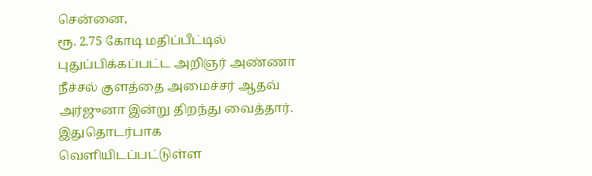சென்னை,
ரூ. 2.75 கோடி மதிப்பீட்டில் புதுப்பிக்கப்பட்ட அறிஞர் அண்ணா நீச்சல் குளத்தை அமைச்சர் ஆதவ் அர்ஜுனா இன்று திறந்து வைத்தார். இதுதொடர்பாக வெளியிடப்பட்டுள்ள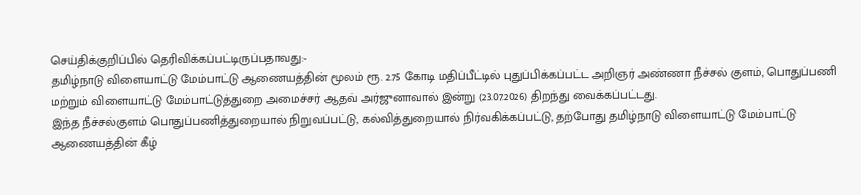செய்திக்குறிப்பில் தெரிவிக்கப்பட்டிருப்பதாவது:-
தமிழ்நாடு விளையாட்டு மேம்பாட்டு ஆணையத்தின் மூலம் ரூ. 2.75 கோடி மதிப்பீட்டில் புதுப்பிக்கப்பட்ட அறிஞர் அண்ணா நீச்சல் குளம், பொதுப்பணி மற்றும் விளையாட்டு மேம்பாட்டுத்துறை அமைச்சர் ஆதவ் அர்ஜுனாவால் இன்று (23.07.2026) திறந்து வைக்கப்பட்டது.
இந்த நீச்சல்குளம் பொதுப்பணித்துறையால் நிறுவப்பட்டு, கல்வித்துறையால் நிர்வகிக்கப்பட்டு, தற்போது தமிழ்நாடு விளையாட்டு மேம்பாட்டு ஆணையத்தின் கீழ்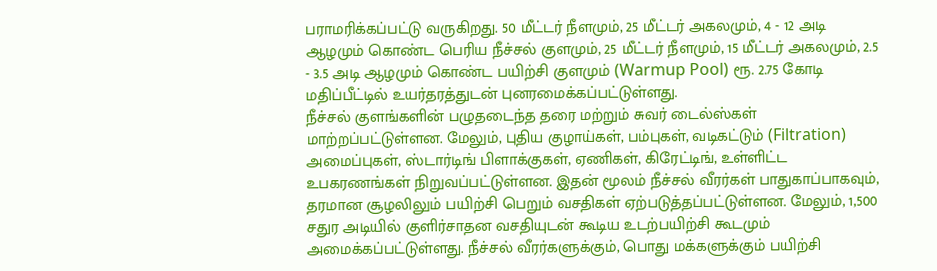பராமரிக்கப்பட்டு வருகிறது. 50 மீட்டர் நீளமும், 25 மீட்டர் அகலமும், 4 - 12 அடி ஆழமும் கொண்ட பெரிய நீச்சல் குளமும், 25 மீட்டர் நீளமும், 15 மீட்டர் அகலமும், 2.5 - 3.5 அடி ஆழமும் கொண்ட பயிற்சி குளமும் (Warmup Pool) ரூ. 2.75 கோடி மதிப்பீட்டில் உயர்தரத்துடன் புனரமைக்கப்பட்டுள்ளது.
நீச்சல் குளங்களின் பழுதடைந்த தரை மற்றும் சுவர் டைல்ஸ்கள் மாற்றப்பட்டுள்ளன. மேலும், புதிய குழாய்கள், பம்புகள், வடிகட்டும் (Filtration) அமைப்புகள், ஸ்டார்டிங் பிளாக்குகள், ஏணிகள், கிரேட்டிங், உள்ளிட்ட உபகரணங்கள் நிறுவப்பட்டுள்ளன. இதன் மூலம் நீச்சல் வீரர்கள் பாதுகாப்பாகவும், தரமான சூழலிலும் பயிற்சி பெறும் வசதிகள் ஏற்படுத்தப்பட்டுள்ளன. மேலும், 1,500 சதுர அடியில் குளிர்சாதன வசதியுடன் கூடிய உடற்பயிற்சி கூடமும் அமைக்கப்பட்டுள்ளது. நீச்சல் வீரர்களுக்கும், பொது மக்களுக்கும் பயிற்சி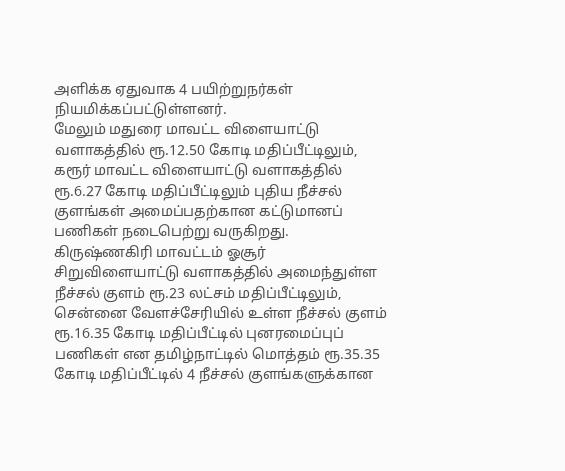அளிக்க ஏதுவாக 4 பயிற்றுநர்கள் நியமிக்கப்பட்டுள்ளனர்.
மேலும் மதுரை மாவட்ட விளையாட்டு வளாகத்தில் ரூ.12.50 கோடி மதிப்பீட்டிலும், கரூர் மாவட்ட விளையாட்டு வளாகத்தில் ரூ.6.27 கோடி மதிப்பீட்டிலும் புதிய நீச்சல் குளங்கள் அமைப்பதற்கான கட்டுமானப் பணிகள் நடைபெற்று வருகிறது. கிருஷ்ணகிரி மாவட்டம் ஓசூர் சிறுவிளையாட்டு வளாகத்தில் அமைந்துள்ள நீச்சல் குளம் ரூ.23 லட்சம் மதிப்பீட்டிலும், சென்னை வேளச்சேரியில் உள்ள நீச்சல் குளம் ரூ.16.35 கோடி மதிப்பீட்டில் புனரமைப்புப் பணிகள் என தமிழ்நாட்டில் மொத்தம் ரூ.35.35 கோடி மதிப்பீட்டில் 4 நீச்சல் குளங்களுக்கான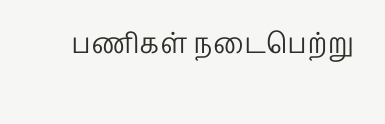பணிகள் நடைபெற்று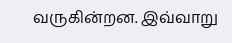வருகின்றன. இவ்வாறு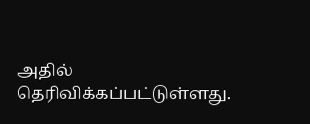அதில் தெரிவிக்கப்பட்டுள்ளது.